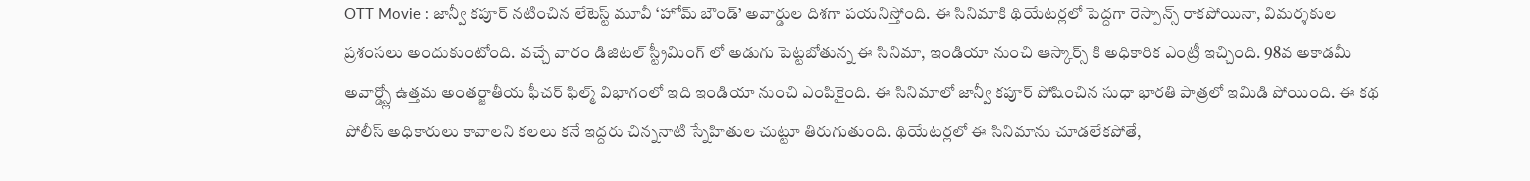OTT Movie : జాన్వీ కపూర్ నటించిన లేటెస్ట్ మూవీ ‘హోమ్ బౌండ్’ అవార్డుల దిశగా పయనిస్తోంది. ఈ సినిమాకి థియేటర్లలో పెద్దగా రెస్పాన్స్ రాకపోయినా, విమర్శకుల ప్రశంసలు అందుకుంటోంది. వచ్చే వారం డిజిటల్ స్ట్రీమింగ్ లో అడుగు పెట్టబోతున్న ఈ సినిమా, ఇండియా నుంచి ఆస్కార్స్ కి అధికారిక ఎంట్రీ ఇచ్చింది. 98వ అకాడమీ అవార్డ్స్లో ఉత్తమ అంతర్జాతీయ ఫీచర్ ఫిల్మ్ విభాగంలో ఇది ఇండియా నుంచి ఎంపికైంది. ఈ సినిమాలో జాన్వీ కపూర్ పోషించిన సుధా భారతి పాత్రలో ఇమిడి పోయింది. ఈ కథ పోలీస్ అధికారులు కావాలని కలలు కనే ఇద్దరు చిన్ననాటి స్నేహితుల చుట్టూ తిరుగుతుంది. థియేటర్లలో ఈ సినిమాను చూడలేకపోతే,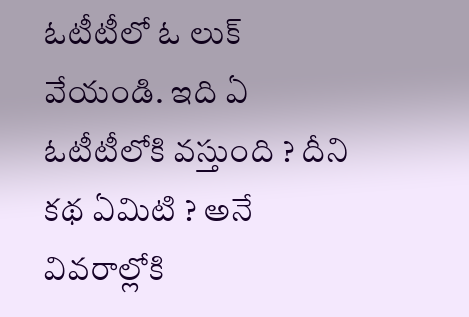ఓటీటీలో ఓ లుక్ వేయండి. ఇది ఏ ఓటీటీలోకి వస్తుంది ? దీని కథ ఏమిటి ? అనే వివరాల్లోకి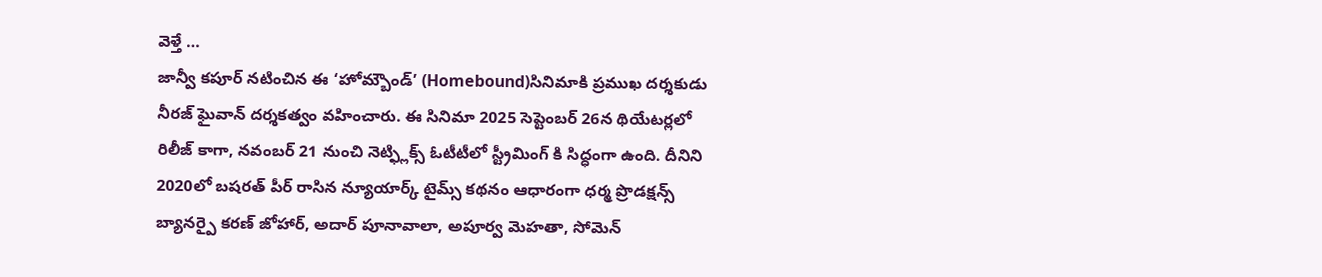వెళ్తే …
జాన్వీ కపూర్ నటించిన ఈ ‘హోమ్బౌండ్’ (Homebound)సినిమాకి ప్రముఖ దర్శకుడు నీరజ్ ఘైవాన్ దర్శకత్వం వహించారు. ఈ సినిమా 2025 సెప్టెంబర్ 26న థియేటర్లలో రిలీజ్ కాగా, నవంబర్ 21 నుంచి నెట్ఫ్లిక్స్ ఓటీటీలో స్ట్రీమింగ్ కి సిద్ధంగా ఉంది. దీనిని 2020లో బషరత్ పీర్ రాసిన న్యూయార్క్ టైమ్స్ కథనం ఆధారంగా ధర్మ ప్రొడక్షన్స్ బ్యానర్పై కరణ్ జోహార్, అదార్ పూనావాలా, అపూర్వ మెహతా, సోమెన్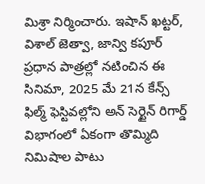మిశ్రా నిర్మించారు. ఇషాన్ ఖట్టర్, విశాల్ జెత్వా, జాన్వి కపూర్ ప్రధాన పాత్రల్లో నటించిన ఈ సినిమా, 2025 మే 21న కేన్స్ ఫిల్మ్ ఫెస్టివల్లోని అన్ సెర్టైన్ రిగార్డ్ విభాగంలో ఏకంగా తొమ్మిది నిమిషాల పాటు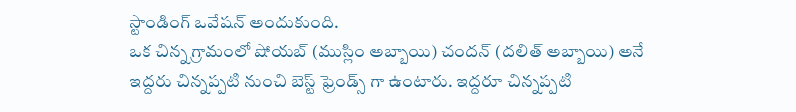స్టాండింగ్ ఒవేషన్ అందుకుంది.
ఒక చిన్న గ్రామంలో షోయబ్ (ముస్లిం అబ్బాయి) చందన్ (దలిత్ అబ్బాయి) అనే ఇద్దరు చిన్నప్పటి నుంచి బెస్ట్ ఫ్రెండ్స్ గా ఉంటారు. ఇద్దరూ చిన్నప్పటి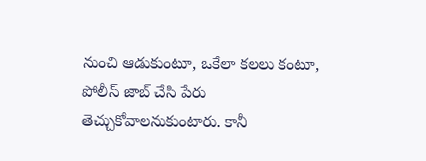నుంచి ఆడుకుంటూ, ఒకేలా కలలు కంటూ, పోలీస్ జాబ్ చేసి పేరు తెచ్చుకోవాలనుకుంటారు. కానీ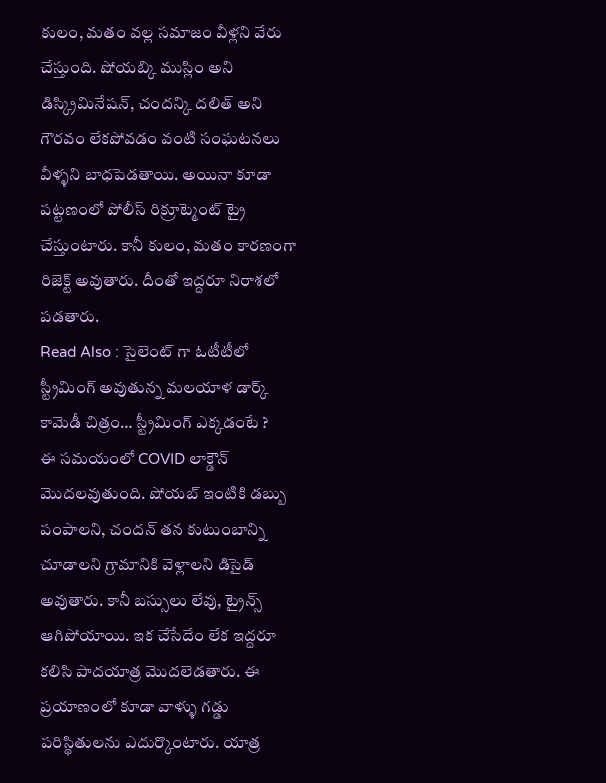కులం, మతం వల్ల సమాజం వీళ్లని వేరు చేస్తుంది. షోయబ్కి ముస్లిం అని డిస్క్రిమినేషన్, చందన్కి దలిత్ అని గౌరవం లేకపోవడం వంటి సంఘటనలు వీళ్ళని బాధపెడతాయి. అయినా కూడా పట్టణంలో పోలీస్ రిక్రూట్మెంట్ ట్రై చేస్తుంటారు. కానీ కులం, మతం కారణంగా రిజెక్ట్ అవుతారు. దీంతో ఇద్దరూ నిరాశలో పడతారు.
Read Also : సైలెంట్ గా ఓటీటీలో స్ట్రీమింగ్ అవుతున్న మలయాళ డార్క్ కామెడీ చిత్రం… స్ట్రీమింగ్ ఎక్కడంటే ?
ఈ సమయంలో COVID లాక్డౌన్ మొదలవుతుంది. షోయబ్ ఇంటికి డబ్బు పంపాలని, చందన్ తన కుటుంబాన్ని చూడాలని గ్రామానికి వెళ్లాలని డిసైడ్ అవుతారు. కానీ బస్సులు లేవు, ట్రైన్స్ ఆగిపోయాయి. ఇక చేసేదేం లేక ఇద్దరూ కలిసి పాదయాత్ర మొదలెడతారు. ఈ ప్రయాణంలో కూడా వాళ్ళు గడ్డు పరిస్థితులను ఎదుర్కొంటారు. యాత్ర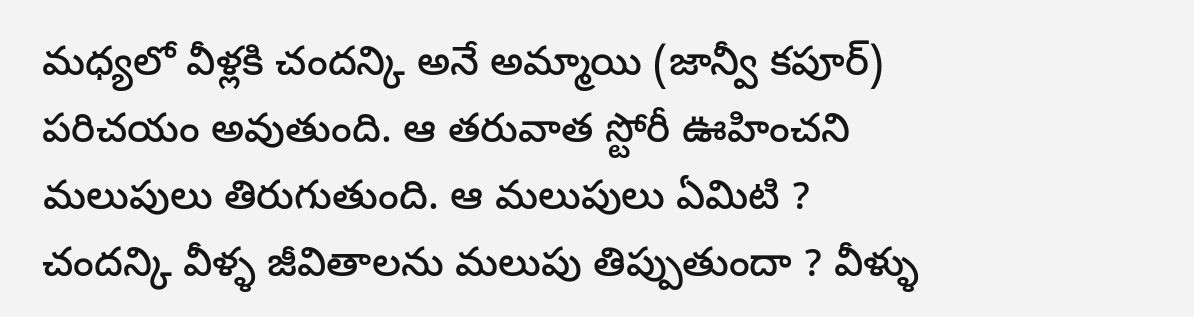మధ్యలో వీళ్లకి చందన్కి అనే అమ్మాయి (జాన్వీ కపూర్) పరిచయం అవుతుంది. ఆ తరువాత స్టోరీ ఊహించని మలుపులు తిరుగుతుంది. ఆ మలుపులు ఏమిటి ? చందన్కి వీళ్ళ జీవితాలను మలుపు తిప్పుతుందా ? వీళ్ళు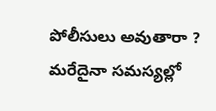పోలీసులు అవుతారా ? మరేదైనా సమస్యల్లో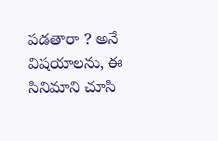పడతారా ? అనే విషయాలను, ఈ సినిమాని చూసి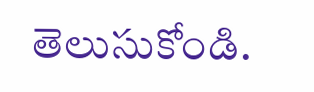తెలుసుకోండి.